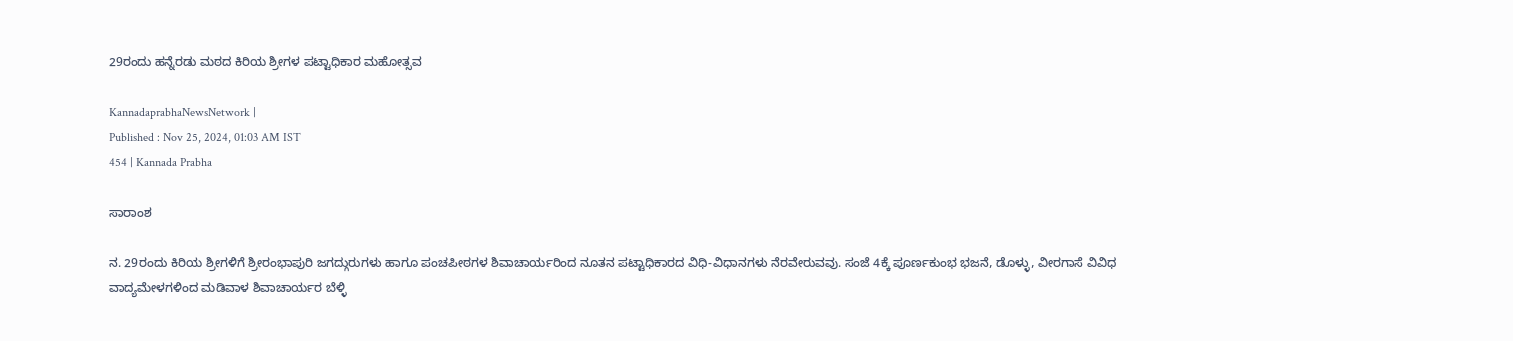29ರಂದು ಹನ್ನೆರಡು ಮಠದ ಕಿರಿಯ ಶ್ರೀಗಳ ಪಟ್ಟಾಧಿಕಾರ ಮಹೋತ್ಸವ

KannadaprabhaNewsNetwork |
Published : Nov 25, 2024, 01:03 AM IST
454 | Kannada Prabha

ಸಾರಾಂಶ

ನ. 29ರಂದು ಕಿರಿಯ ಶ್ರೀಗಳಿಗೆ ಶ್ರೀರಂಭಾಪುರಿ ಜಗದ್ಗುರುಗಳು ಹಾಗೂ ಪಂಚಪೀಠಗಳ ಶಿವಾಚಾರ್ಯರಿಂದ ನೂತನ ಪಟ್ಟಾಧಿಕಾರದ ವಿಧಿ-ವಿಧಾನಗಳು ನೆರವೇರುವವು. ಸಂಜೆ 4ಕ್ಕೆ ಪೂರ್ಣಕುಂಭ ಭಜನೆ, ಡೊಳ್ಳು, ವೀರಗಾಸೆ ವಿವಿಧ ವಾದ್ಯಮೇಳಗಳಿಂದ ಮಡಿವಾಳ ಶಿವಾಚಾರ್ಯರ ಬೆಳ್ಳಿ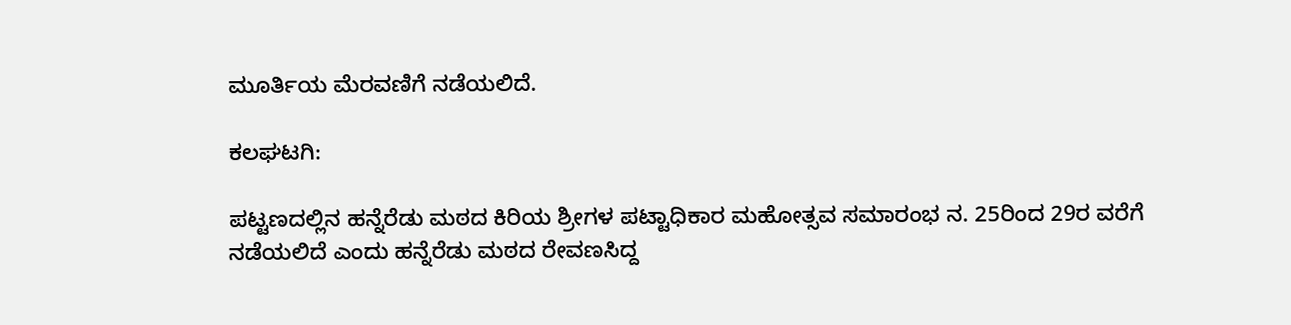ಮೂರ್ತಿಯ ಮೆರವಣಿಗೆ ನಡೆಯಲಿದೆ.

ಕಲಘಟಗಿ:

ಪಟ್ಟಣದಲ್ಲಿನ ಹನ್ನೆರೆಡು ಮಠದ ಕಿರಿಯ ಶ್ರೀಗಳ ಪಟ್ಟಾಧಿಕಾರ ಮಹೋತ್ಸವ ಸಮಾರಂಭ ನ. 25ರಿಂದ 29ರ ವರೆಗೆ ನಡೆಯಲಿದೆ ಎಂದು ಹನ್ನೆರೆಡು ಮಠದ ರೇವಣಸಿದ್ದ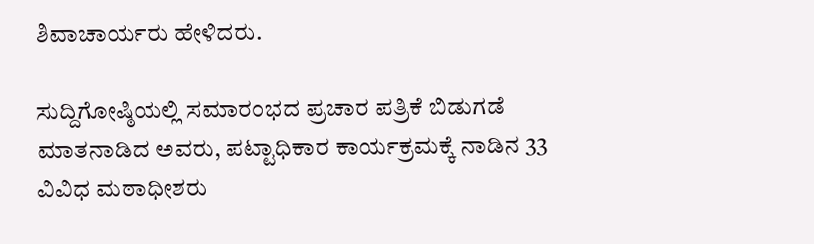ಶಿವಾಚಾರ್ಯರು ಹೇಳಿದರು.

ಸುದ್ದಿಗೋಷ್ಠಿಯಲ್ಲಿ ಸಮಾರಂಭದ ಪ್ರಚಾರ ಪತ್ರಿಕೆ ಬಿಡುಗಡೆ ಮಾತನಾಡಿದ ಅವರು, ಪಟ್ಟಾಧಿಕಾರ ಕಾರ್ಯಕ್ರಮಕ್ಕೆ ನಾಡಿನ 33 ವಿವಿಧ ಮಠಾಧೀಶರು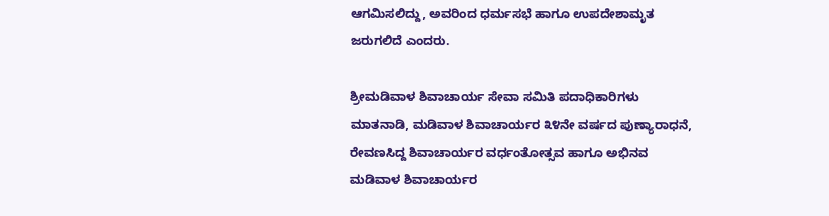ಆಗಮಿಸಲಿದ್ದು, ಅವರಿಂದ ಧರ್ಮಸಭೆ ಹಾಗೂ ಉಪದೇಶಾಮೃತ ಜರುಗಲಿದೆ ಎಂದರು.

ಶ್ರೀಮಡಿವಾಳ ಶಿವಾಚಾರ್ಯ ಸೇವಾ ಸಮಿತಿ ಪದಾಧಿಕಾರಿಗಳು ಮಾತನಾಡಿ, ಮಡಿವಾಳ ಶಿವಾಚಾರ್ಯರ ೩೪ನೇ ವರ್ಷದ ಪುಣ್ಯಾರಾಧನೆ, ರೇವಣಸಿದ್ದ ಶಿವಾಚಾರ್ಯರ ವರ್ಧಂತೋತ್ಸವ ಹಾಗೂ ಅಭಿನವ ಮಡಿವಾಳ ಶಿವಾಚಾರ್ಯರ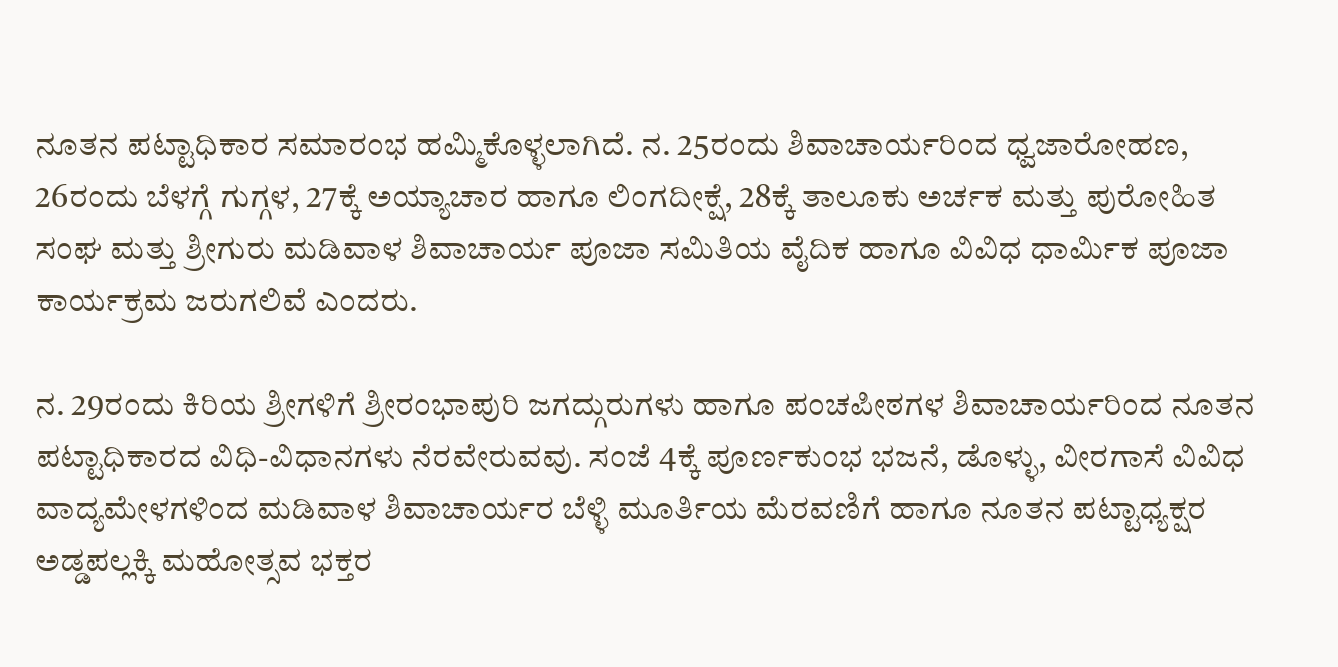ನೂತನ ಪಟ್ಟಾಧಿಕಾರ ಸಮಾರಂಭ ಹಮ್ಮಿಕೊಳ್ಳಲಾಗಿದೆ. ನ. 25ರಂದು ಶಿವಾಚಾರ್ಯರಿಂದ ಧ್ವಜಾರೋಹಣ, 26ರಂದು ಬೆಳಗ್ಗೆ ಗುಗ್ಗಳ, 27ಕ್ಕೆ ಅಯ್ಯಾಚಾರ ಹಾಗೂ ಲಿಂಗದೀಕ್ಷೆ, 28ಕ್ಕೆ ತಾಲೂಕು ಅರ್ಚಕ ಮತ್ತು ಪುರೋಹಿತ ಸಂಘ ಮತ್ತು ಶ್ರೀಗುರು ಮಡಿವಾಳ ಶಿವಾಚಾರ್ಯ ಪೂಜಾ ಸಮಿತಿಯ ವೈದಿಕ ಹಾಗೂ ವಿವಿಧ ಧಾರ್ಮಿಕ ಪೂಜಾ ಕಾರ್ಯಕ್ರಮ ಜರುಗಲಿವೆ ಎಂದರು.

ನ. 29ರಂದು ಕಿರಿಯ ಶ್ರೀಗಳಿಗೆ ಶ್ರೀರಂಭಾಪುರಿ ಜಗದ್ಗುರುಗಳು ಹಾಗೂ ಪಂಚಪೀಠಗಳ ಶಿವಾಚಾರ್ಯರಿಂದ ನೂತನ ಪಟ್ಟಾಧಿಕಾರದ ವಿಧಿ-ವಿಧಾನಗಳು ನೆರವೇರುವವು. ಸಂಜೆ 4ಕ್ಕೆ ಪೂರ್ಣಕುಂಭ ಭಜನೆ, ಡೊಳ್ಳು, ವೀರಗಾಸೆ ವಿವಿಧ ವಾದ್ಯಮೇಳಗಳಿಂದ ಮಡಿವಾಳ ಶಿವಾಚಾರ್ಯರ ಬೆಳ್ಳಿ ಮೂರ್ತಿಯ ಮೆರವಣಿಗೆ ಹಾಗೂ ನೂತನ ಪಟ್ಟಾಧ್ಯಕ್ಷರ ಅಡ್ಡಪಲ್ಲಕ್ಕಿ ಮಹೋತ್ಸವ ಭಕ್ತರ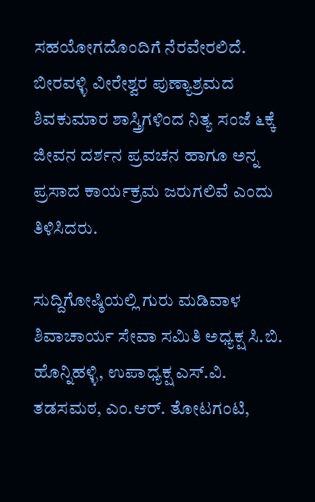ಸಹಯೋಗದೊಂದಿಗೆ ನೆರವೇರಲಿದೆ. ಬೀರವಳ್ಳಿ ವೀರೇಶ್ವರ ಪುಣ್ಯಾಶ್ರಮದ ಶಿವಕುಮಾರ ಶಾಸ್ತ್ರಿಗಳಿಂದ ನಿತ್ಯ ಸಂಜೆ ೬ಕ್ಕೆ ಜೀವನ ದರ್ಶನ ಪ್ರವಚನ ಹಾಗೂ ಅನ್ನ ಪ್ರಸಾದ ಕಾರ್ಯಕ್ರಮ ಜರುಗಲಿವೆ ಎಂದು ತಿಳಿಸಿದರು.

ಸುದ್ದಿಗೋಷ್ಠಿಯಲ್ಲಿ ಗುರು ಮಡಿವಾಳ ಶಿವಾಚಾರ್ಯ ಸೇವಾ ಸಮಿತಿ ಅಧ್ಯಕ್ಷ ಸಿ.ಬಿ. ಹೊನ್ನಿಹಳ್ಳಿ, ಉಪಾಧ್ಯಕ್ಷ ಎಸ್.ವಿ. ತಡಸಮಠ, ಎಂ.ಆರ್. ತೋಟಗಂಟಿ,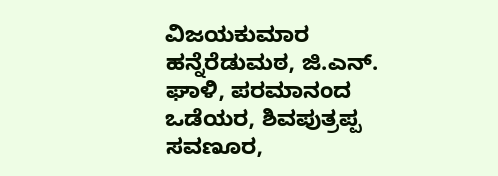ವಿಜಯಕುಮಾರ ಹನ್ನೆರೆಡುಮಠ, ಜಿ.ಎನ್. ಘಾಳಿ, ಪರಮಾನಂದ ಒಡೆಯರ, ಶಿವಪುತ್ರಪ್ಪ ಸವಣೂರ,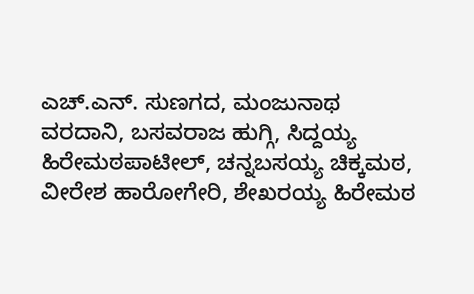ಎಚ್.ಎನ್. ಸುಣಗದ, ಮಂಜುನಾಥ ವರದಾನಿ, ಬಸವರಾಜ ಹುಗ್ಗಿ, ಸಿದ್ದಯ್ಯ ಹಿರೇಮಠಪಾಟೀಲ್, ಚನ್ನಬಸಯ್ಯ ಚಿಕ್ಕಮಠ, ವೀರೇಶ ಹಾರೋಗೇರಿ, ಶೇಖರಯ್ಯ ಹಿರೇಮಠ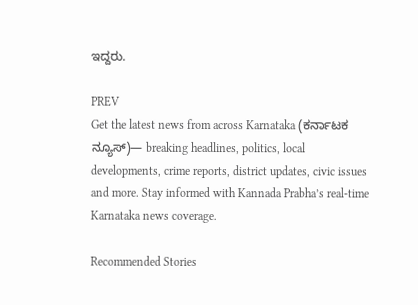ಇದ್ದರು.

PREV
Get the latest news from across Karnataka (ಕರ್ನಾಟಕ ನ್ಯೂಸ್)— breaking headlines, politics, local developments, crime reports, district updates, civic issues and more. Stay informed with Kannada Prabha’s real‑time Karnataka news coverage.

Recommended Stories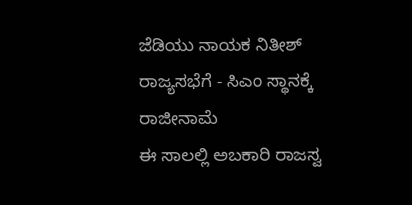ಜೆಡಿಯು ನಾಯಕ ನಿತೀಶ್‌ ರಾಜ್ಯಸಭೆಗೆ - ಸಿಎಂ ಸ್ಥಾನಕ್ಕೆ ರಾಜೀನಾಮೆ
ಈ ಸಾಲಲ್ಲಿ ಅಬಕಾರಿ ರಾಜಸ್ವ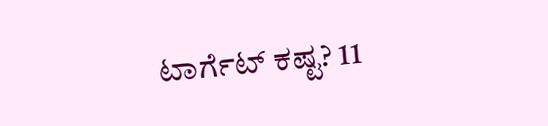ಟಾರ್ಗೆಟ್‌ ಕಷ್ಟ? 11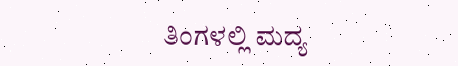ತಿಂಗಳಲ್ಲಿ ಮದ್ಯ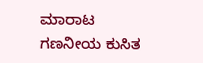ಮಾರಾಟ ಗಣನೀಯ ಕುಸಿತ